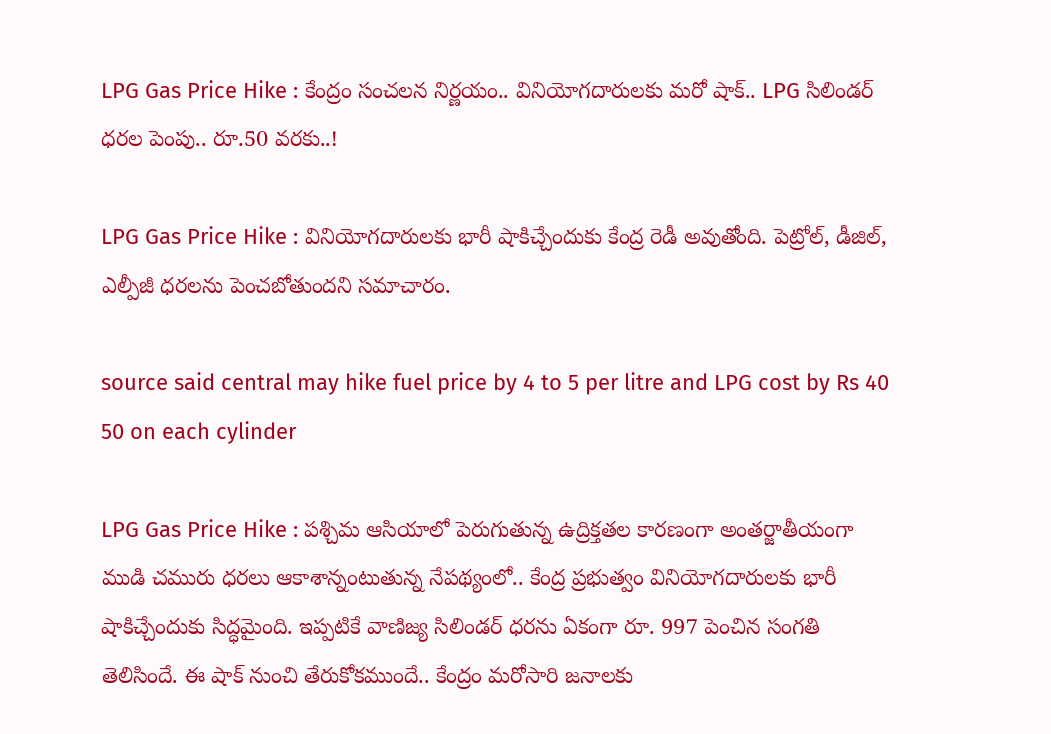LPG Gas Price Hike : కేంద్రం సంచలన నిర్ణయం.. వినియోగదారులకు మరో షాక్.. LPG సిలిండర్ ధరల పెంపు.. రూ.50 వరకు..!

LPG Gas Price Hike : వినియోగదారులకు భారీ షాకిచ్చేందుకు కేంద్ర రెడీ అవుతోంది. పెట్రోల్, డీజిల్, ఎల్పీజీ ధరలను పెంచబోతుందని సమాచారం.

source said central may hike fuel price by 4 to 5 per litre and LPG cost by Rs 40 50 on each cylinder

LPG Gas Price Hike : పశ్చిమ ఆసియాలో పెరుగుతున్న ఉద్రిక్తతల కారణంగా అంతర్జాతీయంగా ముడి చమురు ధరలు ఆకాశాన్నంటుతున్న నేపథ్యంలో.. కేంద్ర ప్రభుత్వం వినియోగదారులకు భారీ షాకిచ్చేందుకు సిద్ధమైంది. ఇప్పటికే వాణిజ్య సిలిండర్ ధరను ఏకంగా రూ. 997 పెంచిన సంగతి తెలిసిందే. ఈ షాక్ నుంచి తేరుకోకముందే.. కేంద్రం మరోసారి జనాలకు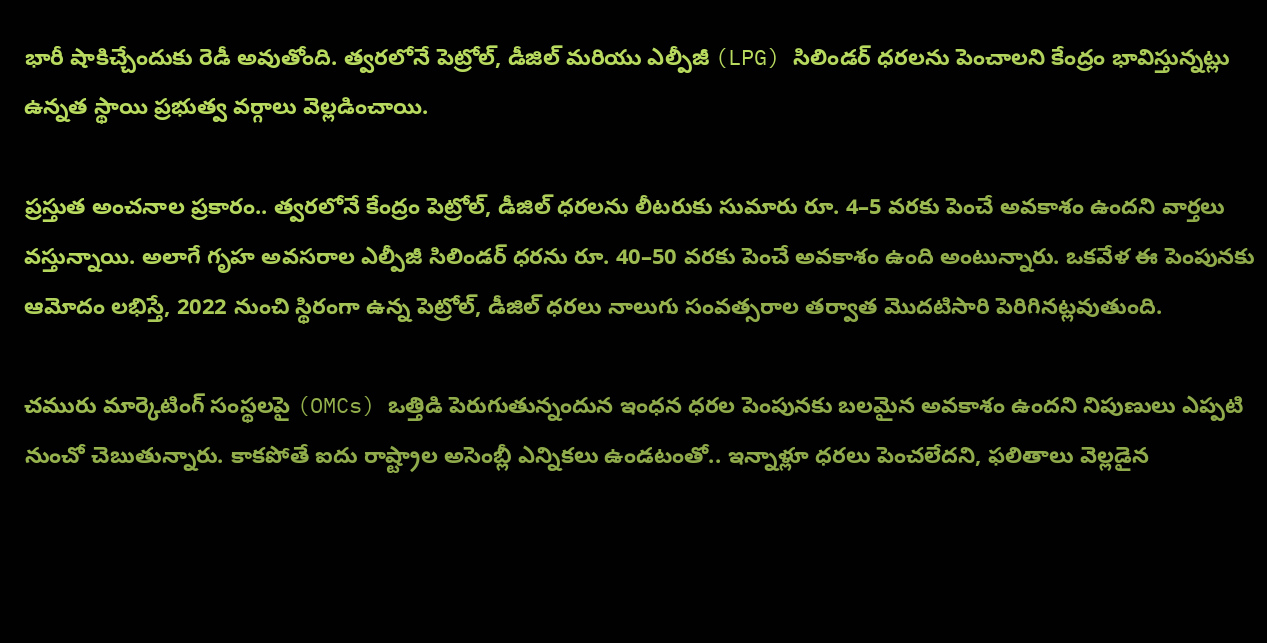భారీ షాకిచ్చేందుకు రెడీ అవుతోంది. త్వరలోనే పెట్రోల్, డీజిల్ మరియు ఎల్పీజీ (LPG) సిలిండర్ ధరలను పెంచాలని కేంద్రం భావిస్తున్నట్లు ఉన్నత స్థాయి ప్రభుత్వ వర్గాలు వెల్లడించాయి.

ప్రస్తుత అంచనాల ప్రకారం.. త్వరలోనే కేంద్రం పెట్రోల్, డీజిల్ ధరలను లీటరుకు సుమారు రూ. 4–5 వరకు పెంచే అవకాశం ఉందని వార్తలు వస్తున్నాయి. అలాగే గృహ అవసరాల ఎల్పీజీ సిలిండర్ ధరను రూ. 40–50 వరకు పెంచే అవకాశం ఉంది అంటున్నారు. ఒకవేళ ఈ పెంపునకు ఆమోదం లభిస్తే, 2022 నుంచి స్థిరంగా ఉన్న పెట్రోల్, డీజిల్ ధరలు నాలుగు సంవత్సరాల తర్వాత మొదటిసారి పెరిగినట్లవుతుంది.

చమురు మార్కెటింగ్ సంస్థలపై (OMCs) ఒత్తిడి పెరుగుతున్నందున ఇంధన ధరల పెంపునకు బలమైన అవకాశం ఉందని నిపుణులు ఎప్పటి నుంచో చెబుతున్నారు. కాకపోతే ఐదు రాష్ట్రాల అసెంబ్లీ ఎన్నికలు ఉండటంతో.. ఇన్నాళ్లూ ధరలు పెంచలేదని, ఫలితాలు వెల్లడైన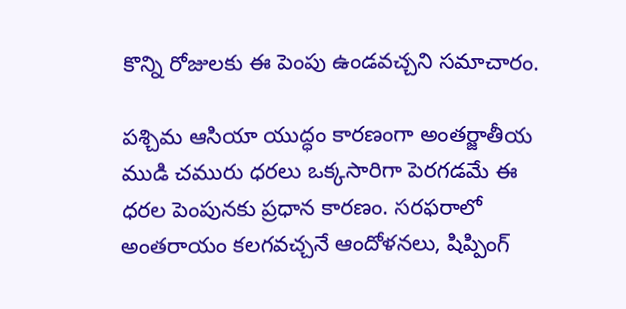కొన్ని రోజులకు ఈ పెంపు ఉండవచ్చని సమాచారం.

పశ్చిమ ఆసియా యుద్ధం కారణంగా అంతర్జాతీయ ముడి చమురు ధరలు ఒక్కసారిగా పెరగడమే ఈ ధరల పెంపునకు ప్రధాన కారణం. సరఫరాలో అంతరాయం కలగవచ్చనే ఆందోళనలు, షిప్పింగ్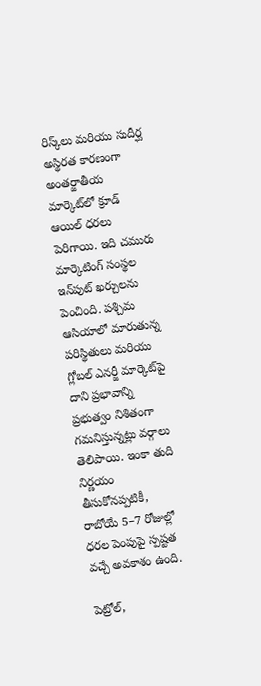రిస్క్‌లు మరియు సుదీర్ఘ అస్థిరత కారణంగా అంతర్జాతీయ మార్కెట్‌లో క్రూడ్ ఆయిల్ ధరలు పెరిగాయి. ఇది చమురు మార్కెటింగ్ సంస్థల ఇన్‌పుట్ ఖర్చులను పెంచింది. పశ్చిమ ఆసియాలో మారుతున్న పరిస్థితులు మరియు గ్లోబల్ ఎనర్జీ మార్కెట్‌పై దాని ప్రభావాన్ని ప్రభుత్వం నిశితంగా గమనిస్తున్నట్లు వర్గాలు తెలిపాయి. ఇంకా తుది నిర్ణయం తీసుకోనప్పటికీ, రాబోయే 5–7 రోజుల్లో ధరల పెంపుపై స్పష్టత వచ్చే అవకాశం ఉంది.

పెట్రోల్,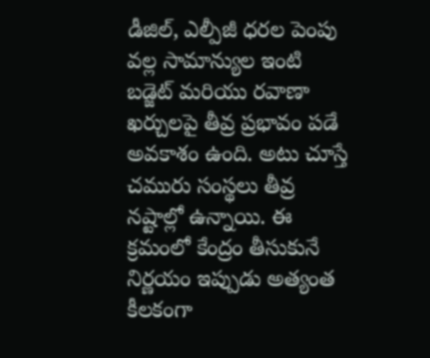డీజిల్, ఎల్పీజీ ధరల పెంపు వల్ల సామాన్యుల ఇంటి బడ్జెట్ మరియు రవాణా ఖర్చులపై తీవ్ర ప్రభావం పడే అవకాశం ఉంది. అటు చూస్తే చమురు సంస్థలు తీవ్ర నష్టాల్లో ఉన్నాయి. ఈ క్రమంలో కేంద్రం తీసుకునే నిర్ణయం ఇప్పుడు అత్యంత కీలకంగా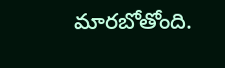మారబోతోంది.